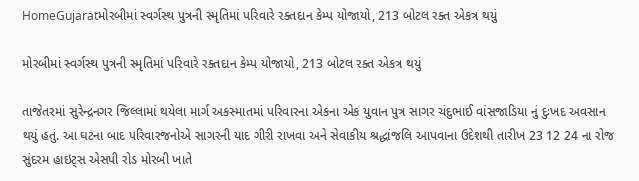HomeGujaratમોરબીમાં સ્વર્ગસ્થ પુત્રની સ્મૃતિમાં પરિવારે રક્તદાન કેમ્પ યોજાયો, 213 બોટલ રક્ત એકત્ર થયું

મોરબીમાં સ્વર્ગસ્થ પુત્રની સ્મૃતિમાં પરિવારે રક્તદાન કેમ્પ યોજાયો, 213 બોટલ રક્ત એકત્ર થયું

તાજેતરમાં સુરેન્દ્રનગર જિલ્લામાં થયેલા માર્ગ અકસ્માતમાં પરિવારના એકના એક યુવાન પુત્ર સાગર ચંદુભાઈ વાંસજાડિયા નું દુઃખદ અવસાન થયું હતું. આ ઘટના બાદ પરિવારજનોએ સાગરની યાદ ગીરી રાખવા અને સેવાકીય શ્રદ્ધાંજલિ આપવાના ઉદેશથી તારીખ 23 12 24 ના રોજ સુંદરમ હાઇટ્સ એસપી રોડ મોરબી ખાતે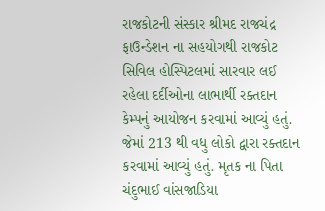રાજકોટની સંસ્કાર શ્રીમદ રાજચંદ્ર ફાઉન્ડેશન ના સહયોગથી રાજકોટ સિવિલ હોસ્પિટલમાં સારવાર લઈ રહેલા દર્દીઓના લાભાર્થી રક્તદાન કેમ્પનું આયોજન કરવામાં આવ્યું હતું. જેમાં 213 થી વધુ લોકો દ્વારા રક્તદાન કરવામાં આવ્યું હતું. મૃતક ના પિતા ચંદુભાઈ વાંસજાડિયા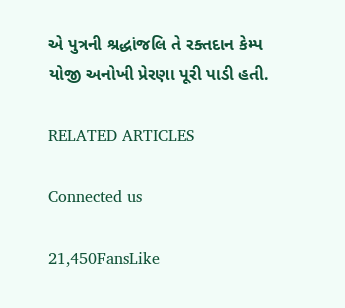એ પુત્રની શ્રદ્ધાંજલિ તે રક્તદાન કેમ્પ યોજી અનોખી પ્રેરણા પૂરી પાડી હતી.

RELATED ARTICLES

Connected us

21,450FansLike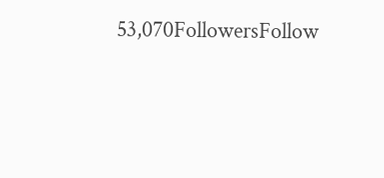53,070FollowersFollow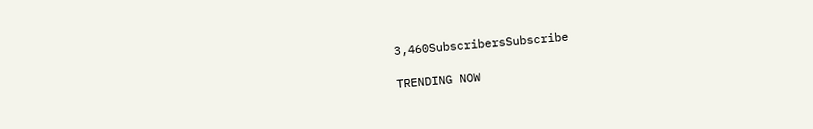3,460SubscribersSubscribe

TRENDING NOW